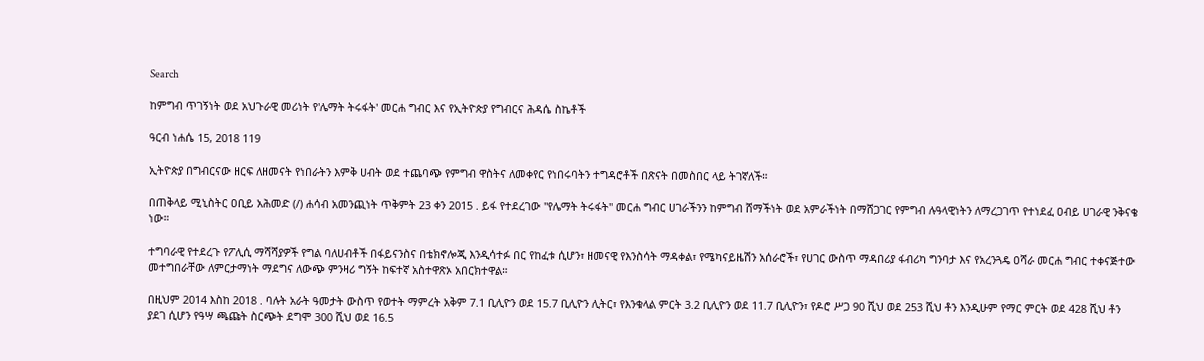Search

ከምግብ ጥገኝነት ወደ አህጉራዊ መሪነት የ'ሌማት ትሩፋት' መርሐ ግብር እና የኢትዮጵያ የግብርና ሕዳሴ ስኬቶች

ዓርብ ነሐሴ 15, 2018 119

ኢትዮጵያ በግብርናው ዘርፍ ለዘመናት የነበራትን እምቅ ሀብት ወደ ተጨባጭ የምግብ ዋስትና ለመቀየር የነበሩባትን ተግዳሮቶች በጽናት በመስበር ላይ ትገኛለች።

በጠቅላይ ሚኒስትር ዐቢይ አሕመድ (/) ሐሳብ አመንጪነት ጥቅምት 23 ቀን 2015 . ይፋ የተደረገው "የሌማት ትሩፋት" መርሐ ግብር ሀገራችንን ከምግብ ሸማችነት ወደ አምራችነት በማሸጋገር የምግብ ሉዓላዊነትን ለማረጋገጥ የተነደፈ ዐብይ ሀገራዊ ንቅናቄ ነው።

ተግባራዊ የተደረጉ የፖሊሲ ማሻሻያዎች የግል ባለሀብቶች በፋይናንስና በቴክኖሎጂ እንዲሳተፉ በር የከፈቱ ሲሆን፣ ዘመናዊ የእንስሳት ማዳቀል፣ የሜካናይዜሽን አሰራሮች፣ የሀገር ውስጥ ማዳበሪያ ፋብሪካ ግንባታ እና የአረንጓዴ ዐሻራ መርሐ ግብር ተቀናጅተው መተግበራቸው ለምርታማነት ማደግና ለውጭ ምንዛሪ ግኝት ከፍተኛ አስተዋጽኦ አበርክተዋል።

በዚህም 2014 እስከ 2018 . ባሉት አራት ዓመታት ውስጥ የወተት ማምረት አቅም 7.1 ቢሊዮን ወደ 15.7 ቢሊዮን ሊትር፣ የእንቁላል ምርት 3.2 ቢሊዮን ወደ 11.7 ቢሊዮን፣ የዶሮ ሥጋ 90 ሺህ ወደ 253 ሺህ ቶን እንዲሁም የማር ምርት ወደ 428 ሺህ ቶን ያደገ ሲሆን የዓሣ ጫጩት ስርጭት ደግሞ 300 ሺህ ወደ 16.5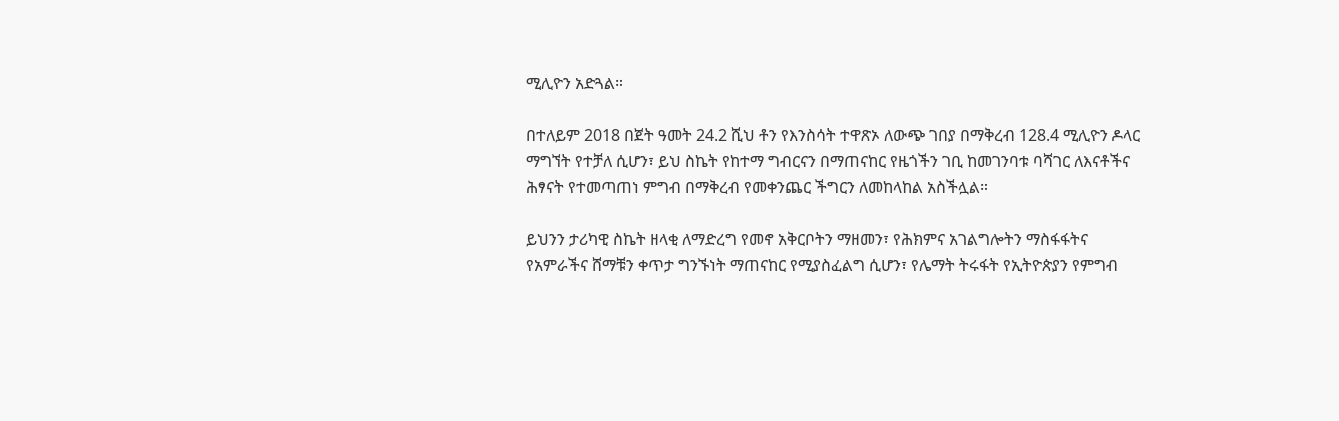ሚሊዮን አድጓል።

በተለይም 2018 በጀት ዓመት 24.2 ሺህ ቶን የእንስሳት ተዋጽኦ ለውጭ ገበያ በማቅረብ 128.4 ሚሊዮን ዶላር ማግኘት የተቻለ ሲሆን፣ ይህ ስኬት የከተማ ግብርናን በማጠናከር የዜጎችን ገቢ ከመገንባቱ ባሻገር ለእናቶችና ሕፃናት የተመጣጠነ ምግብ በማቅረብ የመቀንጨር ችግርን ለመከላከል አስችሏል።

ይህንን ታሪካዊ ስኬት ዘላቂ ለማድረግ የመኖ አቅርቦትን ማዘመን፣ የሕክምና አገልግሎትን ማስፋፋትና የአምራችና ሸማቹን ቀጥታ ግንኙነት ማጠናከር የሚያስፈልግ ሲሆን፣ የሌማት ትሩፋት የኢትዮጵያን የምግብ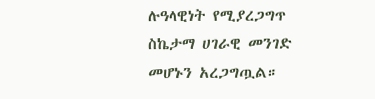ሉዓላዊነት የሚያረጋግጥ ስኬታማ ሀገራዊ መንገድ መሆኑን አረጋግጧል።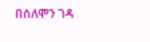በሰለሞን ገዳ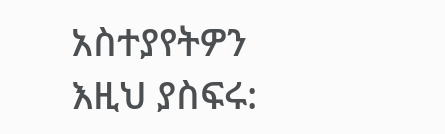አስተያየትዎን እዚህ ያስፍሩ: